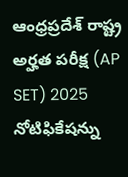ఆంధ్రప్రదేశ్ రాష్ట్ర అర్హత పరీక్ష (AP SET) 2025 నోటిఫికేషన్ను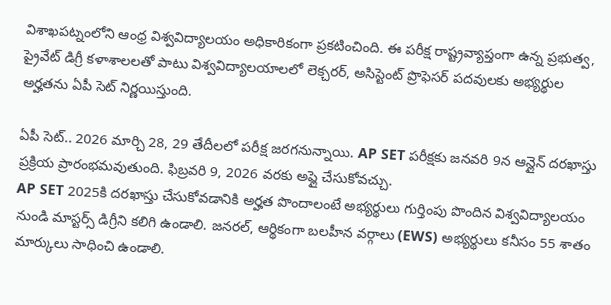విశాఖపట్నంలోని ఆంధ్ర విశ్వవిద్యాలయం అధికారికంగా ప్రకటించింది. ఈ పరీక్ష రాష్ట్రవ్యాప్తంగా ఉన్న ప్రభుత్వ, ప్రైవేట్ డిగ్రీ కళాశాలలతో పాటు విశ్వవిద్యాలయాలలో లెక్చరర్, అసిస్టెంట్ ప్రొఫెసర్ పదవులకు అభ్యర్థుల అర్హతను ఏపీ సెట్ నిర్ణయిస్తుంది.

ఏపీ సెట్.. 2026 మార్చి 28, 29 తేదీలలో పరీక్ష జరగనున్నాయి. AP SET పరీక్షకు జనవరి 9న ఆన్లైన్ దరఖాస్తు ప్రక్రియ ప్రారంభమవుతుంది. ఫిబ్రవరి 9, 2026 వరకు అప్లై చేసుకోవచ్చు.
AP SET 2025కి దరఖాస్తు చేసుకోవడానికి అర్హత పొందాలంటే అభ్యర్థులు గుర్తింపు పొందిన విశ్వవిద్యాలయం నుండి మాస్టర్స్ డిగ్రీని కలిగి ఉండాలి. జనరల్, ఆర్థికంగా బలహీన వర్గాలు (EWS) అభ్యర్థులు కనీసం 55 శాతం మార్కులు సాధించి ఉండాలి.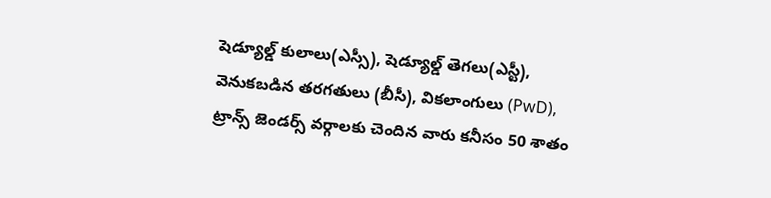షెడ్యూల్డ్ కులాలు(ఎస్సీ), షెడ్యూల్డ్ తెగలు(ఎస్టీ), వెనుకబడిన తరగతులు (బీసీ), వికలాంగులు (PwD), ట్రాన్స్ జెండర్స్ వర్గాలకు చెందిన వారు కనీసం 50 శాతం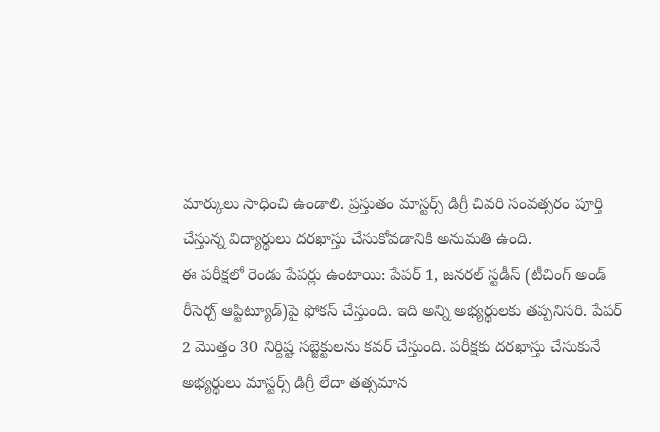మార్కులు సాధించి ఉండాలి. ప్రస్తుతం మాస్టర్స్ డిగ్రీ చివరి సంవత్సరం పూర్తి చేస్తున్న విద్యార్థులు దరఖాస్తు చేసుకోవడానికి అనుమతి ఉంది.
ఈ పరీక్షలో రెండు పేపర్లు ఉంటాయి: పేపర్ 1, జనరల్ స్టడీస్ (టీచింగ్ అండ్ రీసెర్చ్ ఆప్టిట్యూడ్)పై ఫోకస్ చేస్తుంది. ఇది అన్ని అభ్యర్థులకు తప్పనిసరి. పేపర్ 2 మొత్తం 30 నిర్దిష్ట సబ్జెక్టులను కవర్ చేస్తుంది. పరీక్షకు దరఖాస్తు చేసుకునే అభ్యర్థులు మాస్టర్స్ డిగ్రీ లేదా తత్సమాన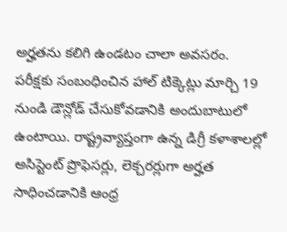అర్హతను కలిగి ఉండటం చాలా అవసరం.
పరీక్షకు సంబంధించిన హాల్ టిక్కెట్లు మార్చి 19 నుండి డౌన్లోడ్ చేసుకోవడానికి అందుబాటులో ఉంటాయి. రాష్ట్రవ్యాప్తంగా ఉన్న డిగ్రీ కళాశాలల్లో అసిస్టెంట్ ప్రొఫెసర్లు, లెక్చరర్లుగా అర్హత సాధించడానికి ఆంధ్ర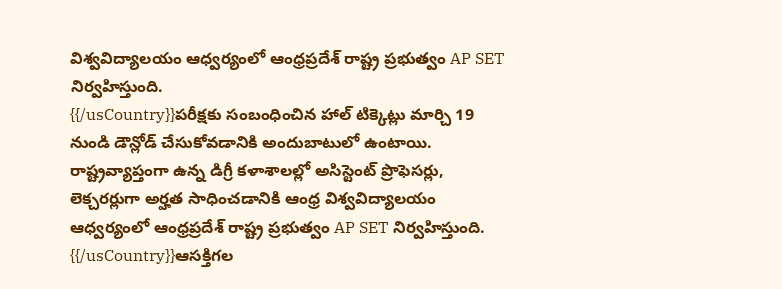విశ్వవిద్యాలయం ఆధ్వర్యంలో ఆంధ్రప్రదేశ్ రాష్ట్ర ప్రభుత్వం AP SET నిర్వహిస్తుంది.
{{/usCountry}}పరీక్షకు సంబంధించిన హాల్ టిక్కెట్లు మార్చి 19 నుండి డౌన్లోడ్ చేసుకోవడానికి అందుబాటులో ఉంటాయి. రాష్ట్రవ్యాప్తంగా ఉన్న డిగ్రీ కళాశాలల్లో అసిస్టెంట్ ప్రొఫెసర్లు, లెక్చరర్లుగా అర్హత సాధించడానికి ఆంధ్ర విశ్వవిద్యాలయం ఆధ్వర్యంలో ఆంధ్రప్రదేశ్ రాష్ట్ర ప్రభుత్వం AP SET నిర్వహిస్తుంది.
{{/usCountry}}ఆసక్తిగల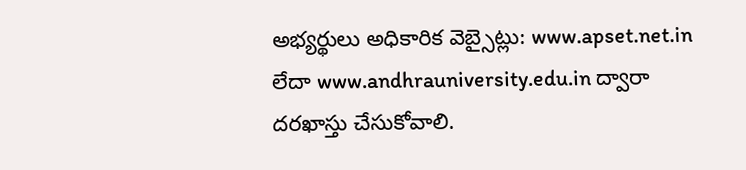అభ్యర్థులు అధికారిక వెబ్సైట్లు: www.apset.net.in లేదా www.andhrauniversity.edu.in ద్వారా దరఖాస్తు చేసుకోవాలి.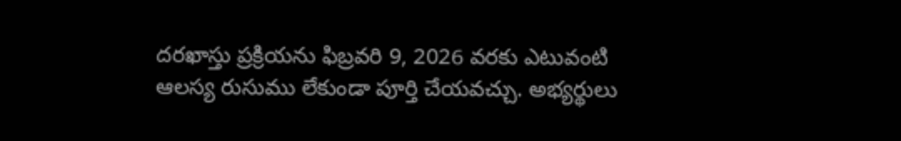దరఖాస్తు ప్రక్రియను ఫిబ్రవరి 9, 2026 వరకు ఎటువంటి ఆలస్య రుసుము లేకుండా పూర్తి చేయవచ్చు. అభ్యర్థులు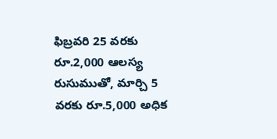ఫిబ్రవరి 25 వరకు రూ.2,000 ఆలస్య రుసుముతో, మార్చి 5 వరకు రూ.5,000 అధిక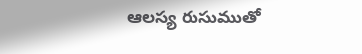ఆలస్య రుసుముతో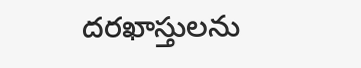దరఖాస్తులను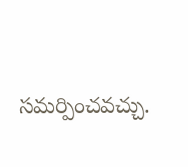సమర్పించవచ్చు.